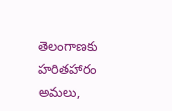తెలంగాణకు హరితహారం అమలు,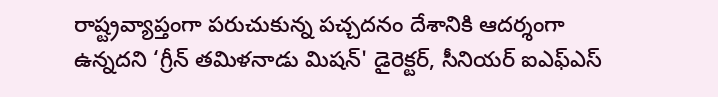రాష్ట్రవ్యాప్తంగా పరుచుకున్న పచ్చదనం దేశానికి ఆదర్శంగా ఉన్నదని ‘గ్రీన్ తమిళనాడు మిషన్' డైరెక్టర్, సీనియర్ ఐఎఫ్ఎస్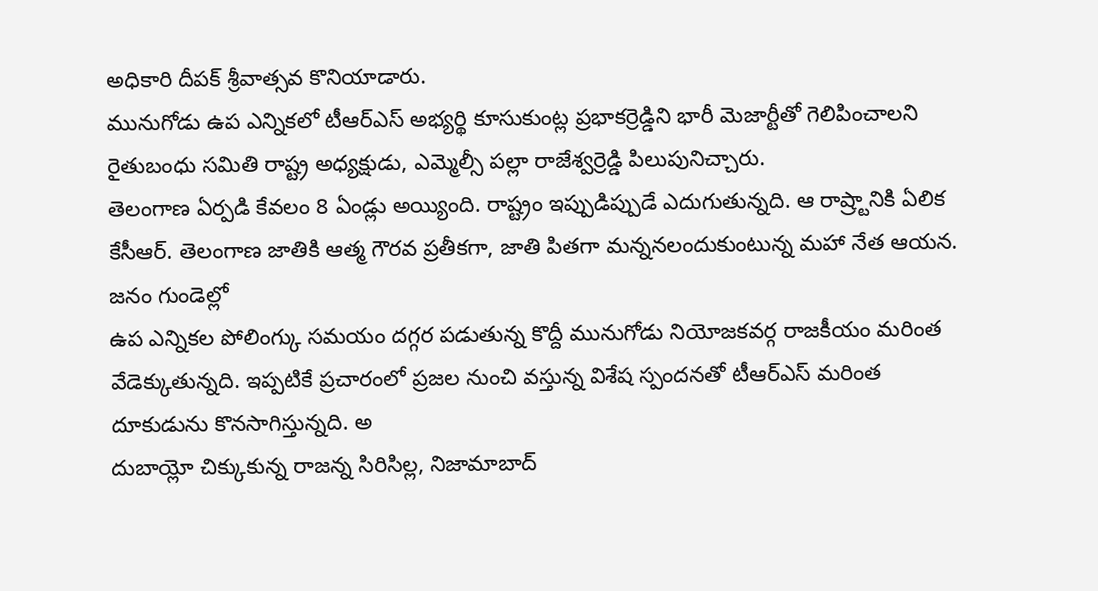అధికారి దీపక్ శ్రీవాత్సవ కొనియాడారు.
మునుగోడు ఉప ఎన్నికలో టీఆర్ఎస్ అభ్యర్థి కూసుకుంట్ల ప్రభాకర్రెడ్డిని భారీ మెజార్టీతో గెలిపించాలని రైతుబంధు సమితి రాష్ట్ర అధ్యక్షుడు, ఎమ్మెల్సీ పల్లా రాజేశ్వర్రెడ్డి పిలుపునిచ్చారు.
తెలంగాణ ఏర్పడి కేవలం 8 ఏండ్లు అయ్యింది. రాష్ట్రం ఇప్పుడిప్పుడే ఎదుగుతున్నది. ఆ రాష్ర్టానికి ఏలిక కేసీఆర్. తెలంగాణ జాతికి ఆత్మ గౌరవ ప్రతీకగా, జాతి పితగా మన్ననలందుకుంటున్న మహా నేత ఆయన. జనం గుండెల్లో
ఉప ఎన్నికల పోలింగ్కు సమయం దగ్గర పడుతున్న కొద్దీ మునుగోడు నియోజకవర్గ రాజకీయం మరింత వేడెక్కుతున్నది. ఇప్పటికే ప్రచారంలో ప్రజల నుంచి వస్తున్న విశేష స్పందనతో టీఆర్ఎస్ మరింత దూకుడును కొనసాగిస్తున్నది. అ
దుబాయ్లో చిక్కుకున్న రాజన్న సిరిసిల్ల, నిజామాబాద్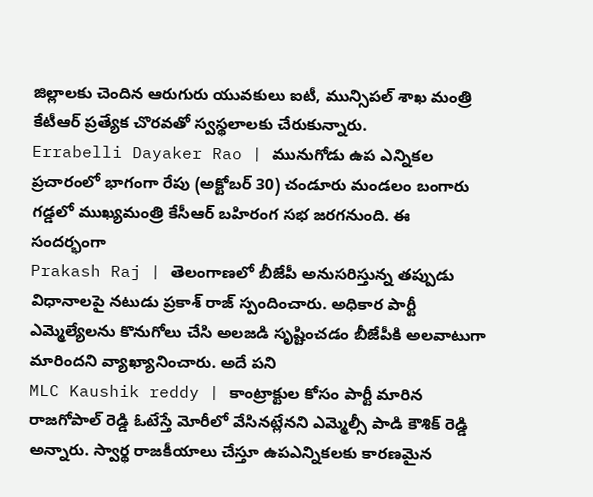జిల్లాలకు చెందిన ఆరుగురు యువకులు ఐటీ, మున్సిపల్ శాఖ మంత్రి కేటీఆర్ ప్రత్యేక చొరవతో స్వస్థలాలకు చేరుకున్నారు.
Errabelli Dayaker Rao | మునుగోడు ఉప ఎన్నికల ప్రచారంలో భాగంగా రేపు (అక్టోబర్ 30) చండూరు మండలం బంగారు గడ్డలో ముఖ్యమంత్రి కేసీఆర్ బహిరంగ సభ జరగనుంది. ఈ సందర్భంగా
Prakash Raj | తెలంగాణలో బీజేపీ అనుసరిస్తున్న తప్పుడు విధానాలపై నటుడు ప్రకాశ్ రాజ్ స్పందించారు. అధికార పార్టీ ఎమ్మెల్యేలను కొనుగోలు చేసి అలజడి సృష్టించడం బీజేపీకి అలవాటుగా మారిందని వ్యాఖ్యానించారు. అదే పని
MLC Kaushik reddy | కాంట్రాక్టుల కోసం పార్టీ మారిన రాజగోపాల్ రెడ్డి ఓటేస్తే మోరీలో వేసినట్లేనని ఎమ్మెల్సీ పాడి కౌశిక్ రెడ్డి అన్నారు. స్వార్థ రాజకీయాలు చేస్తూ ఉపఎన్నికలకు కారణమైన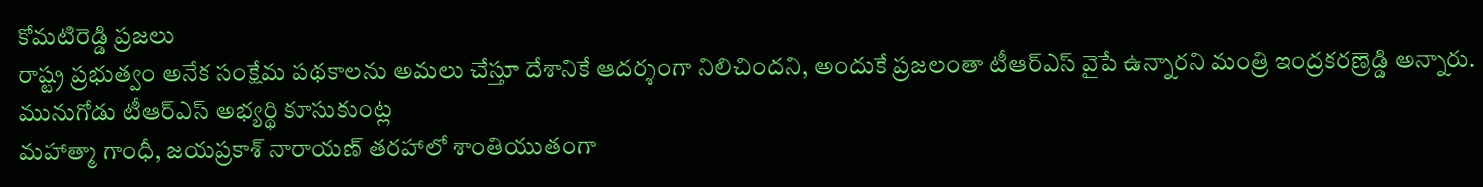కోమటిరెడ్డి ప్రజలు
రాష్ట్ర ప్రభుత్వం అనేక సంక్షేమ పథకాలను అమలు చేస్తూ దేశానికే ఆదర్శంగా నిలిచిందని, అందుకే ప్రజలంతా టీఆర్ఎస్ వైపే ఉన్నారని మంత్రి ఇంద్రకరణ్రెడ్డి అన్నారు. మునుగోడు టీఆర్ఎస్ అభ్యర్థి కూసుకుంట్ల
మహాత్మా గాంధీ, జయప్రకాశ్ నారాయణ్ తరహాలో శాంతియుతంగా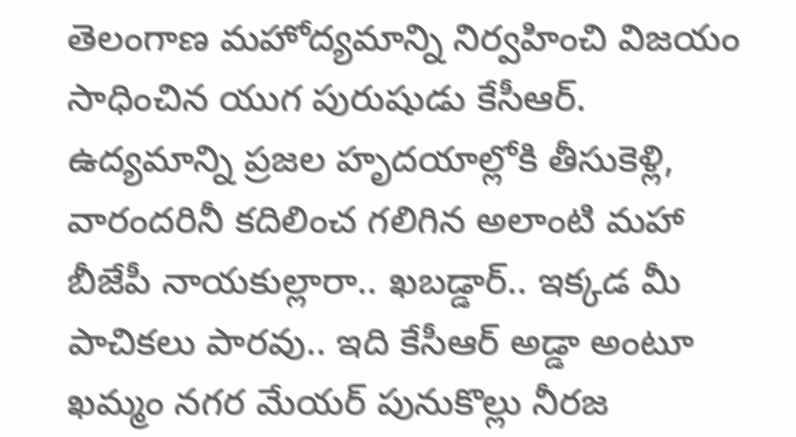తెలంగాణ మహోద్యమాన్ని నిర్వహించి విజయం సాధించిన యుగ పురుషుడు కేసీఆర్. ఉద్యమాన్ని ప్రజల హృదయాల్లోకి తీసుకెళ్లి, వారందరినీ కదిలించ గలిగిన అలాంటి మహా
బీజేపీ నాయకుల్లారా.. ఖబడ్డార్.. ఇక్కడ మీ పాచికలు పారవు.. ఇది కేసీఆర్ అడ్డా అంటూ ఖమ్మం నగర మేయర్ పునుకొల్లు నీరజ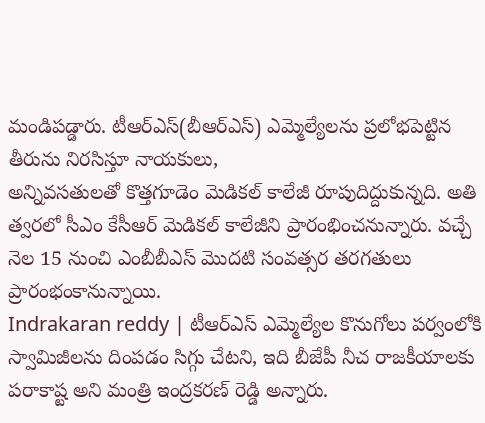మండిపడ్డారు. టీఆర్ఎస్(బీఆర్ఎస్) ఎమ్మెల్యేలను ప్రలోభపెట్టిన తీరును నిరసిస్తూ నాయకులు,
అన్నివసతులతో కొత్తగూడెం మెడికల్ కాలేజీ రూపుదిద్దుకున్నది. అతి త్వరలో సీఎం కేసీఆర్ మెడికల్ కాలేజీని ప్రారంభించనున్నారు. వచ్చే నెల 15 నుంచి ఎంబీబీఎస్ మొదటి సంవత్సర తరగతులు ప్రారంభంకానున్నాయి.
Indrakaran reddy | టీఆర్ఎస్ ఎమ్మెల్యేల కొనుగోలు పర్వంలోకి స్వామిజీలను దింపడం సిగ్గు చేటని, ఇది బీజేపీ నీచ రాజకీయాలకు పరాకాష్ట అని మంత్రి ఇంద్రకరణ్ రెడ్డి అన్నారు.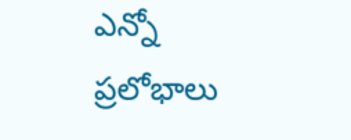ఎన్నో ప్రలోభాలు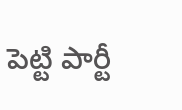పెట్టి పార్టీ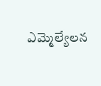ఎమ్మెల్యేలన